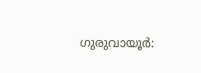ഗുരുവായൂർ: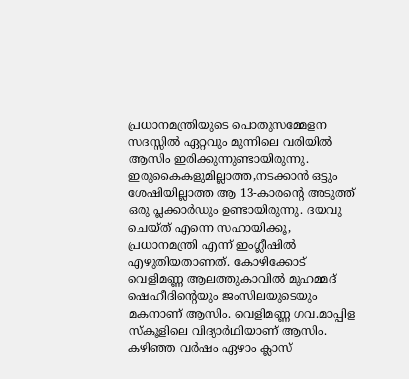പ്രധാനമന്ത്രിയുടെ പൊതുസമ്മേളന സദസ്സിൽ ഏറ്റവും മുന്നിലെ വരിയിൽ ആസിം ഇരിക്കുന്നുണ്ടായിരുന്നു. ഇരുകൈകളുമില്ലാത്ത,നടക്കാൻ ഒട്ടും ശേഷിയില്ലാത്ത ആ 13-കാരന്റെ അടുത്ത് ഒരു പ്ലക്കാർഡും ഉണ്ടായിരുന്നു. ദയവു ചെയ്ത് എന്നെ സഹായിക്കൂ, പ്രധാനമന്ത്രി എന്ന് ഇംഗ്ലീഷിൽ എഴുതിയതാണത്. കോഴിക്കോട് വെളിമണ്ണ ആലത്തുകാവിൽ മുഹമ്മദ് ഷെഹീദിന്റെയും ജംസിലയുടെയും മകനാണ് ആസിം. വെളിമണ്ണ ഗവ.മാപ്പിള സ്കൂളിലെ വിദ്യാർഥിയാണ് ആസിം. കഴിഞ്ഞ വർഷം ഏഴാം ക്ലാസ്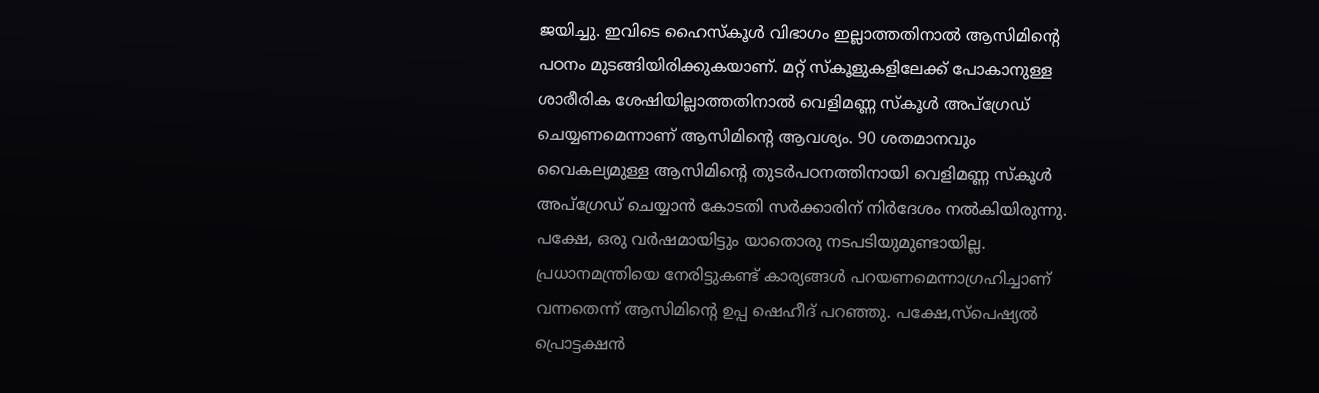ജയിച്ചു. ഇവിടെ ഹൈസ്കൂൾ വിഭാഗം ഇല്ലാത്തതിനാൽ ആസിമിന്റെ പഠനം മുടങ്ങിയിരിക്കുകയാണ്. മറ്റ് സ്കൂളുകളിലേക്ക് പോകാനുള്ള ശാരീരിക ശേഷിയില്ലാത്തതിനാൽ വെളിമണ്ണ സ്കൂൾ അപ്ഗ്രേഡ് ചെയ്യണമെന്നാണ് ആസിമിന്റെ ആവശ്യം. 90 ശതമാനവും വൈകല്യമുള്ള ആസിമിന്റെ തുടർപഠനത്തിനായി വെളിമണ്ണ സ്കൂൾ അപ്ഗ്രേഡ് ചെയ്യാൻ കോടതി സർക്കാരിന് നിർദേശം നൽകിയിരുന്നു. പക്ഷേ, ഒരു വർഷമായിട്ടും യാതൊരു നടപടിയുമുണ്ടായില്ല. പ്രധാനമന്ത്രിയെ നേരിട്ടുകണ്ട് കാര്യങ്ങൾ പറയണമെന്നാഗ്രഹിച്ചാണ് വന്നതെന്ന് ആസിമിന്റെ ഉപ്പ ഷെഹീദ് പറഞ്ഞു. പക്ഷേ,സ്പെഷ്യൽ പ്രൊട്ടക്ഷൻ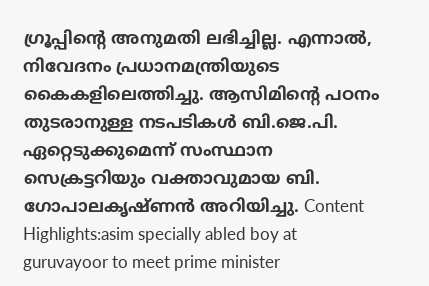ഗ്രൂപ്പിന്റെ അനുമതി ലഭിച്ചില്ല. എന്നാൽ, നിവേദനം പ്രധാനമന്ത്രിയുടെ കൈകളിലെത്തിച്ചു. ആസിമിന്റെ പഠനം തുടരാനുള്ള നടപടികൾ ബി.ജെ.പി. ഏറ്റെടുക്കുമെന്ന് സംസ്ഥാന സെക്രട്ടറിയും വക്താവുമായ ബി. ഗോപാലകൃഷ്ണൻ അറിയിച്ചു. Content Highlights:asim specially abled boy at guruvayoor to meet prime minister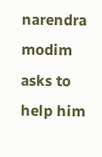narendra modim asks to help him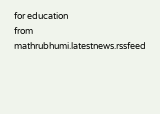for education
from mathrubhumi.latestnews.rssfeed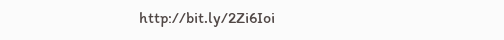http://bit.ly/2Zi6Ioi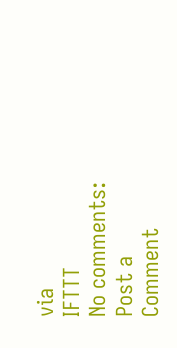via
IFTTT
No comments:
Post a Comment